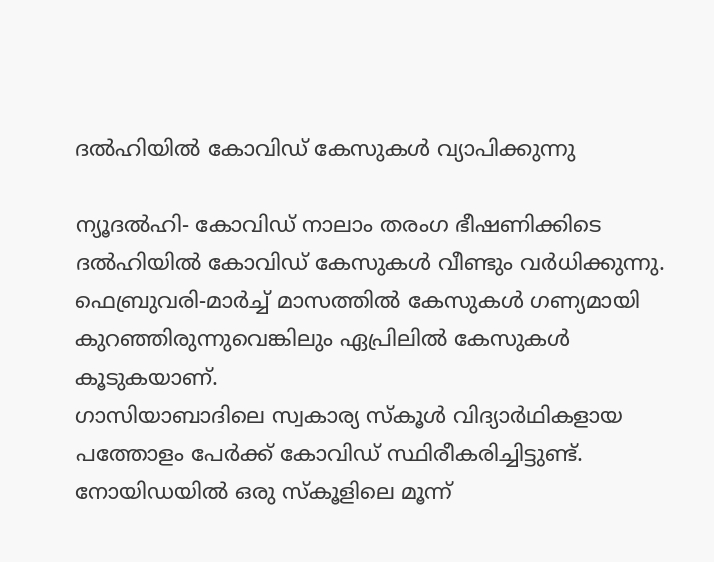ദല്‍ഹിയില്‍ കോവിഡ് കേസുകള്‍ വ്യാപിക്കുന്നു

ന്യൂദല്‍ഹി- കോവിഡ് നാലാം തരംഗ ഭീഷണിക്കിടെ ദല്‍ഹിയില്‍ കോവിഡ് കേസുകള്‍ വീണ്ടും വര്‍ധിക്കുന്നു. ഫെബ്രുവരി-മാര്‍ച്ച് മാസത്തില്‍ കേസുകള്‍ ഗണ്യമായി കുറഞ്ഞിരുന്നുവെങ്കിലും ഏപ്രിലില്‍ കേസുകള്‍ കൂടുകയാണ്.
ഗാസിയാബാദിലെ സ്വകാര്യ സ്‌കൂള്‍ വിദ്യാര്‍ഥികളായ പത്തോളം പേര്‍ക്ക് കോവിഡ് സ്ഥിരീകരിച്ചിട്ടുണ്ട്. നോയിഡയില്‍ ഒരു സ്‌കൂളിലെ മൂന്ന്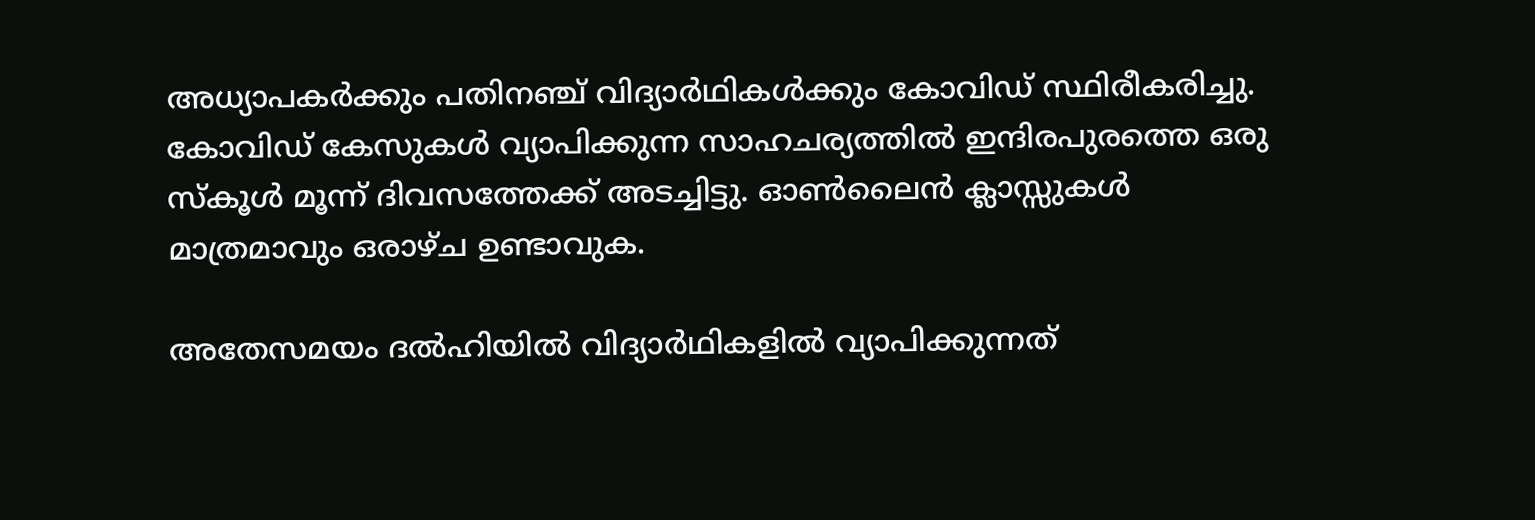അധ്യാപകര്‍ക്കും പതിനഞ്ച് വിദ്യാര്‍ഥികള്‍ക്കും കോവിഡ് സ്ഥിരീകരിച്ചു. കോവിഡ് കേസുകള്‍ വ്യാപിക്കുന്ന സാഹചര്യത്തില്‍ ഇന്ദിരപുരത്തെ ഒരു സ്‌കൂള്‍ മൂന്ന് ദിവസത്തേക്ക് അടച്ചിട്ടു. ഓണ്‍ലൈന്‍ ക്ലാസ്സുകള്‍ മാത്രമാവും ഒരാഴ്ച ഉണ്ടാവുക.

അതേസമയം ദല്‍ഹിയില്‍ വിദ്യാര്‍ഥികളില്‍ വ്യാപിക്കുന്നത്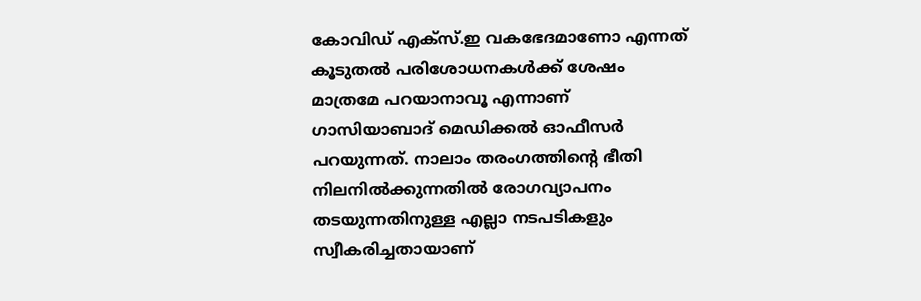കോവിഡ് എക്‌സ്.ഇ വകഭേദമാണോ എന്നത് കൂടുതല്‍ പരിശോധനകള്‍ക്ക് ശേഷം മാത്രമേ പറയാനാവൂ എന്നാണ് ഗാസിയാബാദ് മെഡിക്കല്‍ ഓഫീസര്‍ പറയുന്നത്. നാലാം തരംഗത്തിന്റെ ഭീതി നിലനില്‍ക്കുന്നതില്‍ രോഗവ്യാപനം തടയുന്നതിനുള്ള എല്ലാ നടപടികളും സ്വീകരിച്ചതായാണ്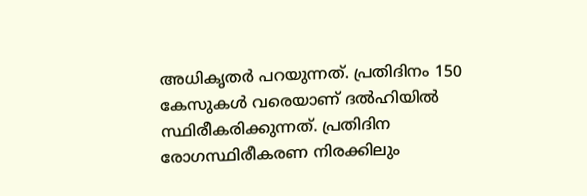അധികൃതര്‍ പറയുന്നത്. പ്രതിദിനം 150 കേസുകള്‍ വരെയാണ് ദല്‍ഹിയില്‍ സ്ഥിരീകരിക്കുന്നത്. പ്രതിദിന രോഗസ്ഥിരീകരണ നിരക്കിലും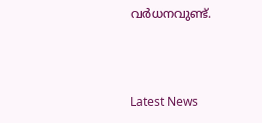വര്‍ധനവുണ്ട്.



Latest News